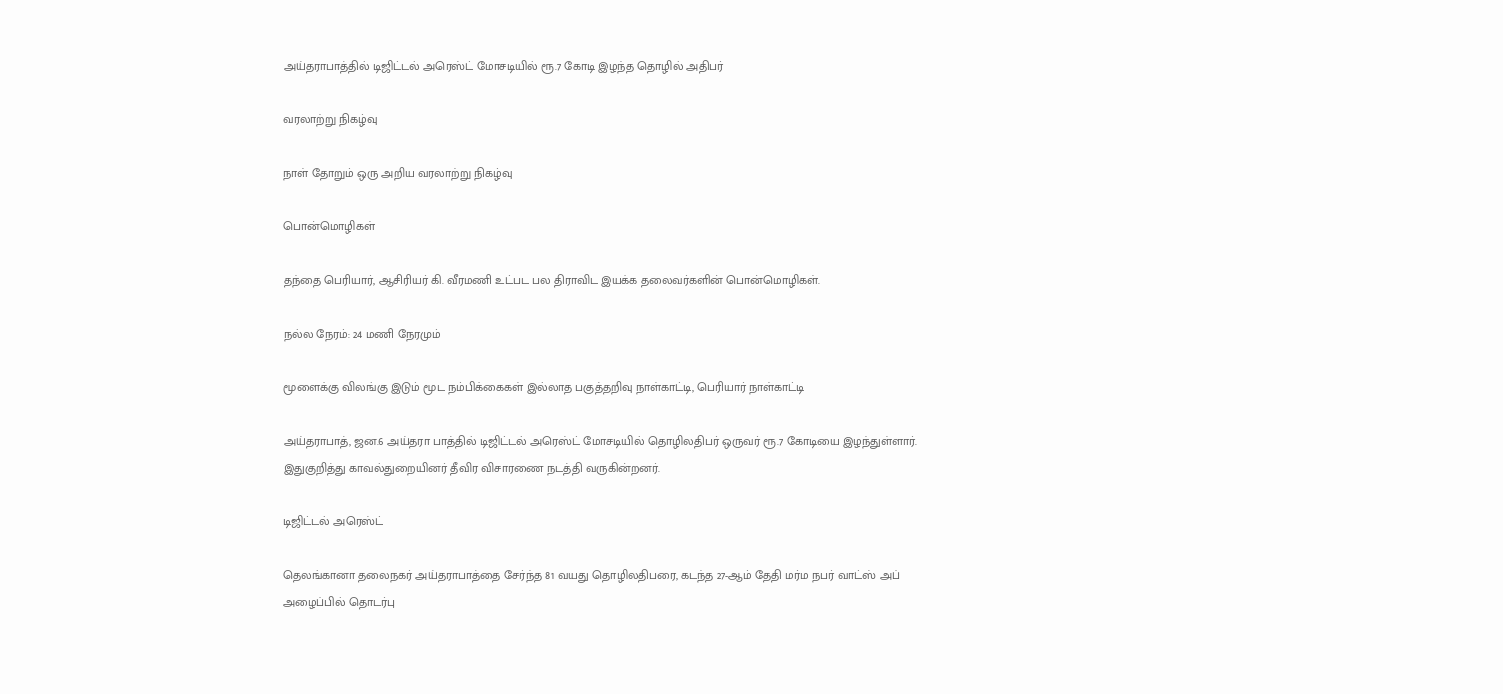அய்தராபாத்தில் டிஜிட்டல் அரெஸ்ட் மோசடியில் ரூ.7 கோடி இழந்த தொழில் அதிபர்

வரலாற்று நிகழ்வு

நாள் தோறும் ஒரு அறிய வரலாற்று நிகழ்வு

பொன்மொழிகள்

தந்தை பெரியார், ஆசிரியர் கி. வீரமணி உட்பட பல திராவிட இயக்க தலைவர்களின் பொன்மொழிகள்.

நல்ல நேரம்: 24 மணி நேரமும்

மூளைக்கு விலங்கு இடும் மூட நம்பிக்கைகள் இல்லாத பகுத்தறிவு நாள்காட்டி, பெரியார் நாள்காட்டி

அய்தராபாத், ஜன.6 அய்தரா பாத்தில் டிஜிட்டல் அரெஸ்ட் மோசடியில் தொழிலதிபர் ஒருவர் ரூ.7 கோடியை இழந்துள்ளார். இதுகுறித்து காவல்துறையினர் தீவிர விசாரணை நடத்தி வருகின்றனர்.

டிஜிட்டல் அரெஸ்ட்

தெலங்கானா தலைநகர் அய்தராபாத்தை சேர்ந்த 81 வயது தொழிலதிபரை, கடந்த 27-ஆம் தேதி மர்ம நபர் வாட்ஸ் அப் அழைப்பில் தொடர்பு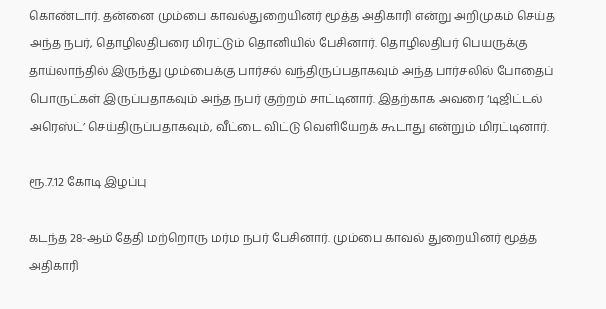கொண்டார். தன்னை மும்பை காவல்துறையினர் மூத்த அதிகாரி என்று அறிமுகம் செய்த அந்த நபர், தொழிலதிபரை மிரட்டும் தொனியில் பேசினார். தொழிலதிபர் பெயருக்கு தாய்லாந்தில் இருந்து மும்பைக்கு பார்சல் வந்திருப்பதாகவும் அந்த பார்சலில் போதைப் பொருட்கள் இருப்பதாகவும் அந்த நபர் குற்றம் சாட்டினார். இதற்காக அவரை ‘டிஜிட்டல் அரெஸ்ட்’ செய்திருப்பதாகவும், வீட்டை விட்டு வெளியேறக் கூடாது என்றும் மிரட்டினார்.

ரூ.7.12 கோடி இழப்பு

கடந்த 28-ஆம் தேதி மற்றொரு மர்ம நபர் பேசினார். மும்பை காவல் துறையினர் மூத்த அதிகாரி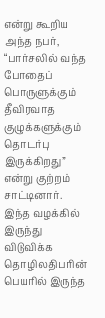என்று கூறிய அந்த நபர், “பார்சலில் வந்த போதைப் பொருளுக்கும் தீவிரவாத குழுக்களுக்கும் தொடர்பு இருக்கிறது” என்று குற்றம் சாட்டினார். இந்த வழக்கில் இருந்து விடுவிக்க தொழிலதிபரின் பெயரில் இருந்த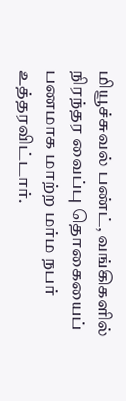மியூச்சுவல் பண்ட், வங்கிகளில் நிரந்தர வைப்பு தொகையைப் பணமாக மாற்ற மர்ம நபர் உத்தரவிட்டார்.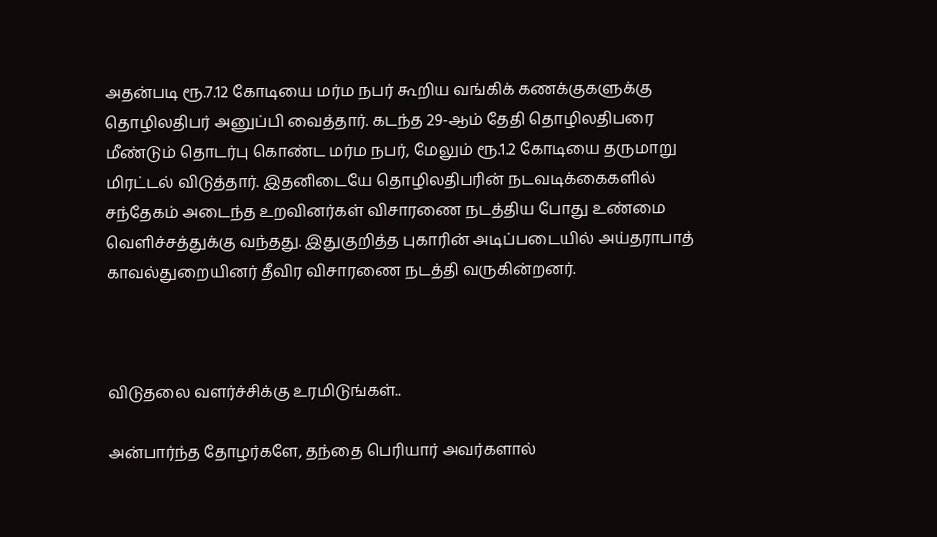அதன்படி ரூ.7.12 கோடியை மர்ம நபர் கூறிய வங்கிக் கணக்குகளுக்கு தொழிலதிபர் அனுப்பி வைத்தார். கடந்த 29-ஆம் தேதி தொழிலதிபரை மீண்டும் தொடர்பு கொண்ட மர்ம நபர், மேலும் ரூ.1.2 கோடியை தருமாறு மிரட்டல் விடுத்தார். இதனிடையே தொழிலதிபரின் நடவடிக்கைகளில் சந்தேகம் அடைந்த உறவினர்கள் விசாரணை நடத்திய போது உண்மை வெளிச்சத்துக்கு வந்தது. இதுகுறித்த புகாரின் அடிப்படையில் அய்தராபாத் காவல்துறையினர் தீவிர விசாரணை நடத்தி வருகின்றனர்.



விடுதலை வளர்ச்சிக்கு உரமிடுங்கள்..

அன்பார்ந்த தோழர்களே, தந்தை பெரியார் அவர்களால்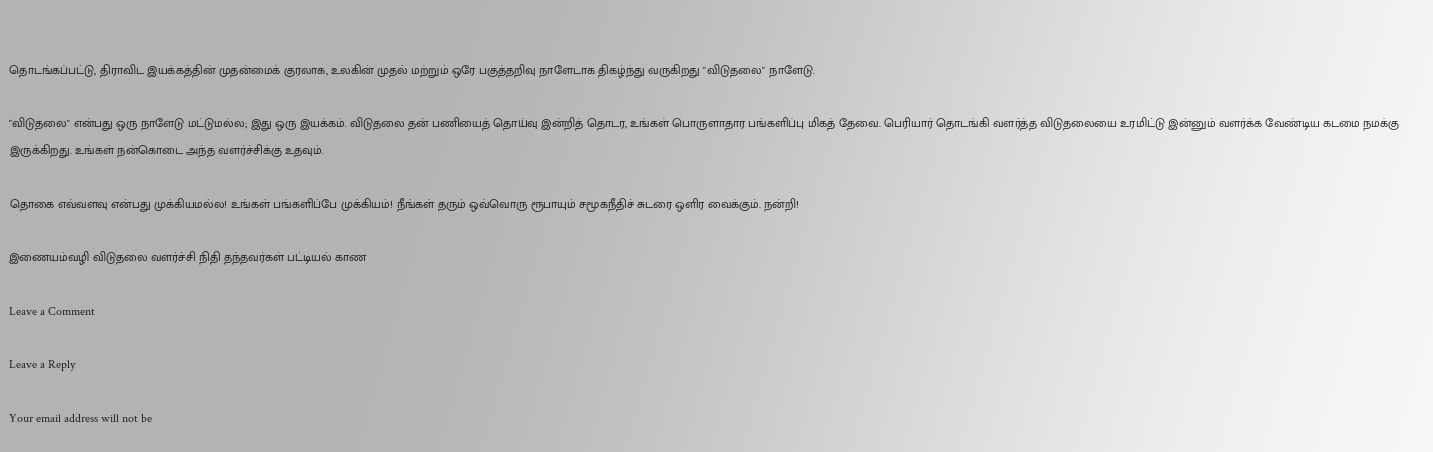தொடங்கப்பட்டு, திராவிட இயக்கத்தின் முதன்மைக் குரலாக, உலகின் முதல் மற்றும் ஒரே பகுத்தறிவு நாளேடாக திகழ்ந்து வருகிறது "விடுதலை" நாளேடு.

"விடுதலை" என்பது ஒரு நாளேடு மட்டுமல்ல; இது ஒரு இயக்கம். விடுதலை தன் பணியைத் தொய்வு இன்றித் தொடர, உங்கள் பொருளாதார பங்களிப்பு மிகத் தேவை. பெரியார் தொடங்கி வளர்த்த விடுதலையை உரமிட்டு இன்னும் வளர்க்க வேண்டிய கடமை நமக்கு இருக்கிறது. உங்கள் நன்கொடை அந்த வளர்ச்சிக்கு உதவும்.

தொகை எவ்வளவு என்பது முக்கியமல்ல! உங்கள் பங்களிப்பே முக்கியம்! நீங்கள் தரும் ஒவ்வொரு ரூபாயும் சமூகநீதிச் சுடரை ஒளிர வைக்கும். நன்றி!

இணையம்வழி விடுதலை வளர்ச்சி நிதி தந்தவர்கள் பட்டியல் காண

Leave a Comment

Leave a Reply

Your email address will not be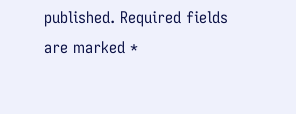published. Required fields are marked *